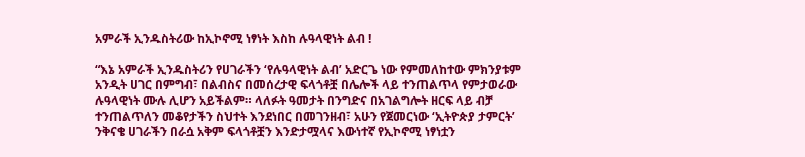አምራች ኢንዱስትሪው ከኢኮኖሚ ነፃነት እስከ ሉዓላዊነት ልብ !

“እኔ አምራች ኢንዱስትሪን የሀገራችን ‘የሉዓላዊነት ልብ’ አድርጌ ነው የምመለከተው ምክንያቱም አንዲት ሀገር በምግብ፣ በልብስና በመሰረታዊ ፍላጎቶቿ በሌሎች ላይ ተንጠልጥላ የምታወራው ሉዓላዊነት ሙሉ ሊሆን አይችልም። ላለፉት ዓመታት በንግድና በአገልግሎት ዘርፍ ላይ ብቻ ተንጠልጥለን መቆየታችን ስህተት እንደነበር በመገንዘብ፣ አሁን የጀመርነው ‘ኢትዮጵያ ታምርት’ ንቅናቄ ሀገራችን በራሷ አቅም ፍላጎቶቿን እንድታሟላና እውነተኛ የኢኮኖሚ ነፃነቷን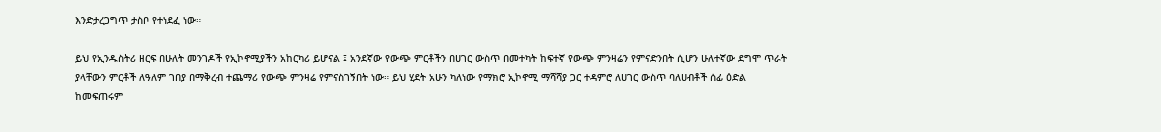እንድታረጋግጥ ታስቦ የተነደፈ ነው።

ይህ የኢንዱስትሪ ዘርፍ በሁለት መንገዶች የኢኮኖሚያችን አከርካሪ ይሆናል ፤ አንደኛው የውጭ ምርቶችን በሀገር ውስጥ በመተካት ከፍተኛ የውጭ ምንዛሬን የምናድንበት ሲሆን ሁለተኛው ደግሞ ጥራት ያላቸውን ምርቶች ለዓለም ገበያ በማቅረብ ተጨማሪ የውጭ ምንዛሬ የምናስገኝበት ነው። ይህ ሂደት አሁን ካለነው የማክሮ ኢኮኖሚ ማሻሻያ ጋር ተዳምሮ ለሀገር ውስጥ ባለሀብቶች ሰፊ ዕድል ከመፍጠሩም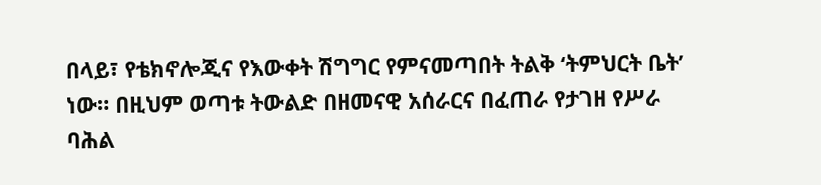በላይ፣ የቴክኖሎጂና የእውቀት ሽግግር የምናመጣበት ትልቅ ‘ትምህርት ቤት’ ነው። በዚህም ወጣቱ ትውልድ በዘመናዊ አሰራርና በፈጠራ የታገዘ የሥራ ባሕል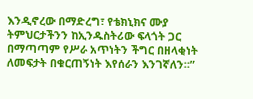እንዲኖረው በማድረግ፣ የቴክኒክና ሙያ ትምህርታችንን ከኢንዱስትሪው ፍላጎት ጋር በማጣጣም የሥራ አጥነትን ችግር በዘላቂነት ለመፍታት በቁርጠኝነት እየሰራን እንገኛለን።”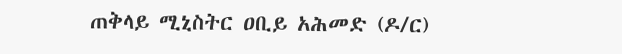ጠቅላይ ሚኒስትር ዐቢይ አሕመድ (ዶ/ር)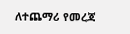ለተጨማሪ የመረጃ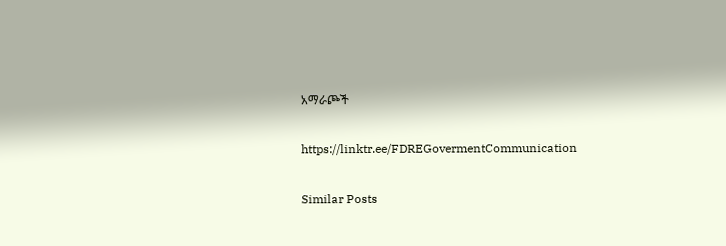አማራጮች

https://linktr.ee/FDREGovermentCommunication

Similar Posts